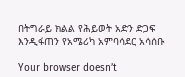በትግራይ ክልል የሕይወት አድን ድጋፍ እንዲፋጠን የአሜሪካ አምባሳደር አሳሰቡ

Your browser doesn’t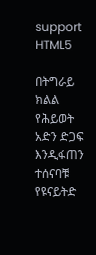support HTML5

በትግራይ ክልል የሕይወት አድን ድጋፍ እንዲፋጠን ተሰናባቹ የዩናይትድ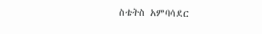ስቴትስ አምባሳደር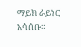ማይክ ራይነር አሳሰቡ።